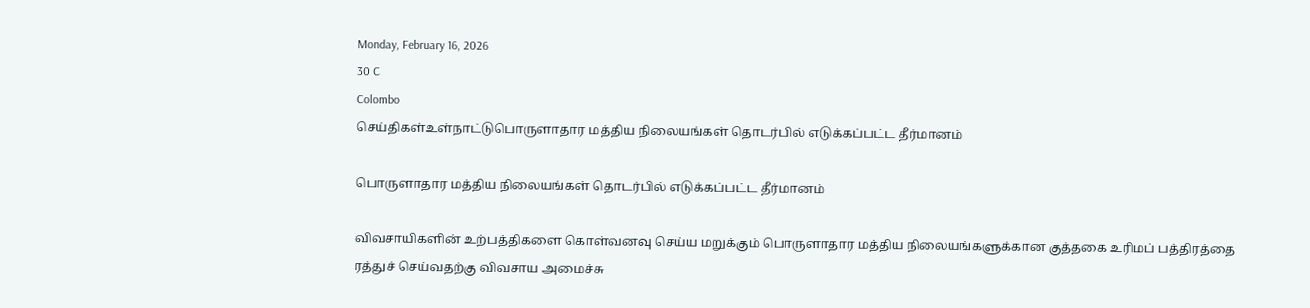Monday, February 16, 2026
30 C
Colombo
செய்திகள்உள்நாட்டுபொருளாதார மத்திய நிலையங்கள் தொடர்பில் எடுக்கப்பட்ட தீர்மானம்

பொருளாதார மத்திய நிலையங்கள் தொடர்பில் எடுக்கப்பட்ட தீர்மானம்

விவசாயிகளின் உற்பத்திகளை கொள்வனவு செய்ய மறுக்கும் பொருளாதார மத்திய நிலையங்களுக்கான குத்தகை உரிமப் பத்திரத்தை ரத்துச் செய்வதற்கு விவசாய அமைச்சு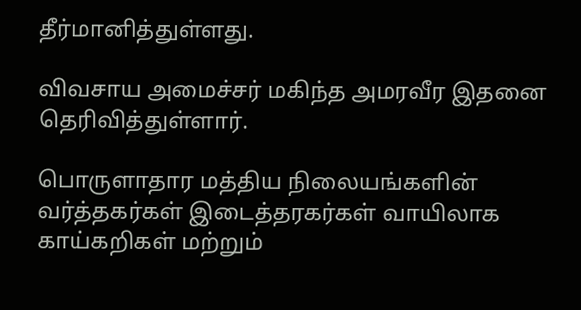தீர்மானித்துள்ளது.

விவசாய அமைச்சர் மகிந்த அமரவீர இதனை தெரிவித்துள்ளார்.

பொருளாதார மத்திய நிலையங்களின் வர்த்தகர்கள் இடைத்தரகர்கள் வாயிலாக காய்கறிகள் மற்றும்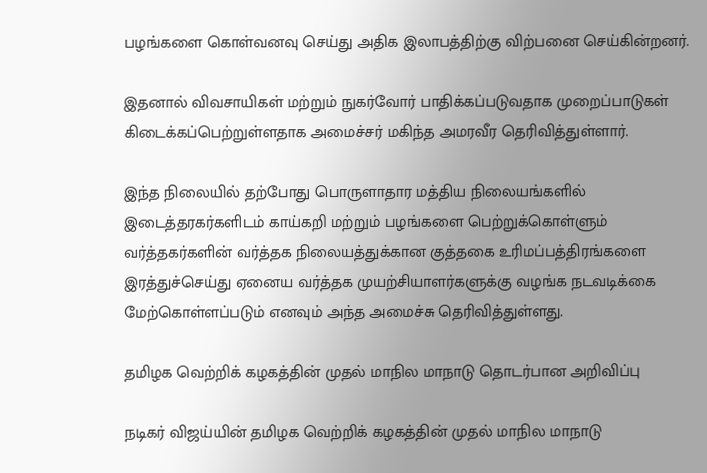பழங்களை கொள்வனவு செய்து அதிக இலாபத்திற்கு விற்பனை செய்கின்றனர்.

இதனால் விவசாயிகள் மற்றும் நுகர்வோர் பாதிக்கப்படுவதாக முறைப்பாடுகள் கிடைக்கப்பெற்றுள்ளதாக அமைச்சர் மகிந்த அமரவீர தெரிவித்துள்ளார்.

இந்த நிலையில் தற்போது பொருளாதார மத்திய நிலையங்களில் இடைத்தரகர்களிடம் காய்கறி மற்றும் பழங்களை பெற்றுக்கொள்ளும் வர்த்தகர்களின் வர்த்தக நிலையத்துக்கான குத்தகை உரிமப்பத்திரங்களை இரத்துச்செய்து ஏனைய வர்த்தக முயற்சியாளர்களுக்கு வழங்க நடவடிக்கை மேற்கொள்ளப்படும் எனவும் அந்த அமைச்சு தெரிவித்துள்ளது.

தமிழக வெற்றிக் கழகத்தின் முதல் மாநில மாநாடு தொடர்பான அறிவிப்பு

நடிகர் விஜய்யின் தமிழக வெற்றிக் கழகத்தின் முதல் மாநில மாநாடு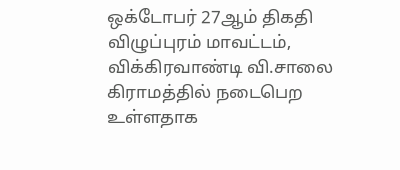ஒக்டோபர் 27ஆம் திகதி விழுப்புரம் மாவட்டம், விக்கிரவாண்டி வி.சாலை கிராமத்தில் நடைபெற உள்ளதாக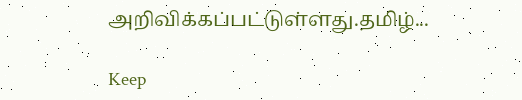அறிவிக்கப்பட்டுள்ளது.தமிழ்...

Keep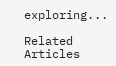exploring...

Related Articles